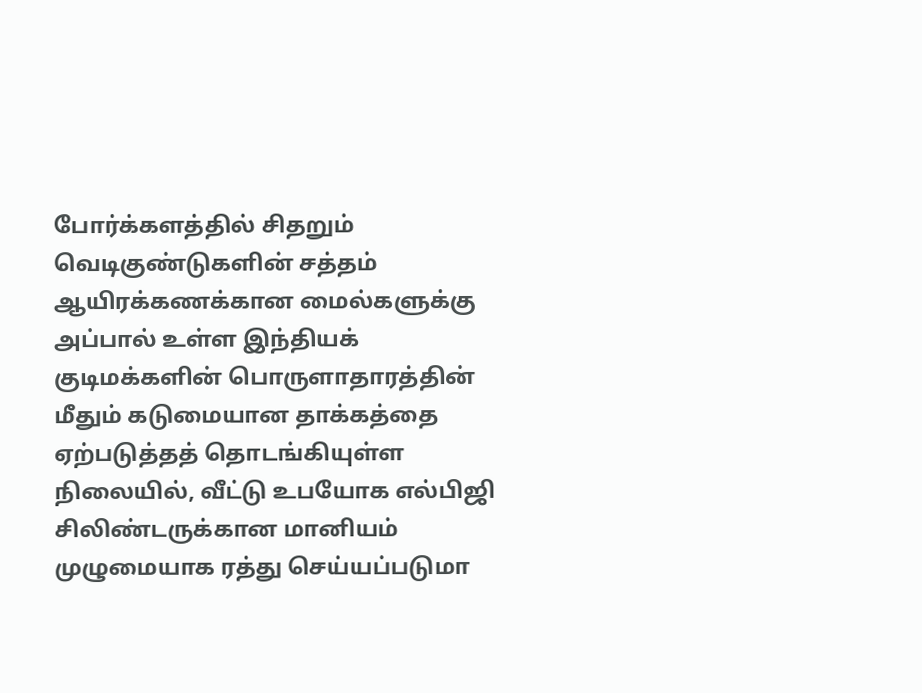போர்க்களத்தில் சிதறும் வெடிகுண்டுகளின் சத்தம் ஆயிரக்கணக்கான மைல்களுக்கு அப்பால் உள்ள இந்தியக் குடிமக்களின் பொருளாதாரத்தின் மீதும் கடுமையான தாக்கத்தை ஏற்படுத்தத் தொடங்கியுள்ள நிலையில், வீட்டு உபயோக எல்பிஜி சிலிண்டருக்கான மானியம் முழுமையாக ரத்து செய்யப்படுமா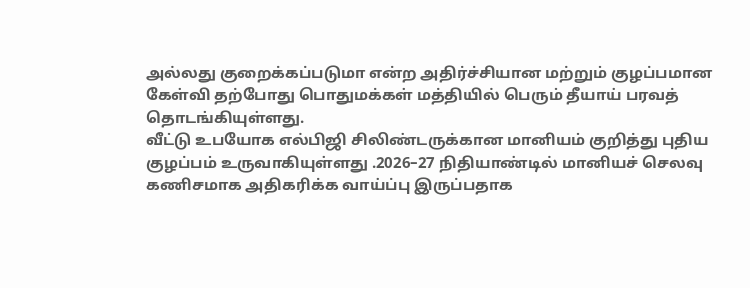அல்லது குறைக்கப்படுமா என்ற அதிர்ச்சியான மற்றும் குழப்பமான கேள்வி தற்போது பொதுமக்கள் மத்தியில் பெரும் தீயாய் பரவத் தொடங்கியுள்ளது.
வீட்டு உபயோக எல்பிஜி சிலிண்டருக்கான மானியம் குறித்து புதிய குழப்பம் உருவாகியுள்ளது .2026–27 நிதியாண்டில் மானியச் செலவு கணிசமாக அதிகரிக்க வாய்ப்பு இருப்பதாக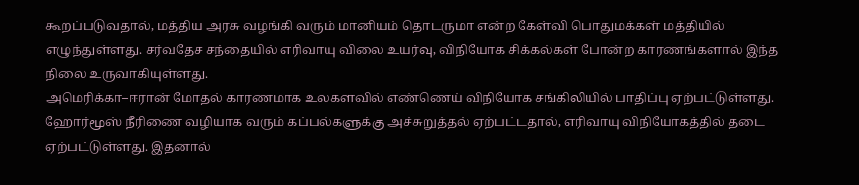கூறப்படுவதால், மத்திய அரசு வழங்கி வரும் மானியம் தொடருமா என்ற கேள்வி பொதுமக்கள் மத்தியில் எழுந்துள்ளது. சர்வதேச சந்தையில் எரிவாயு விலை உயர்வு, விநியோக சிக்கல்கள் போன்ற காரணங்களால் இந்த நிலை உருவாகியுள்ளது.
அமெரிக்கா–ஈரான் மோதல் காரணமாக உலகளவில் எண்ணெய் விநியோக சங்கிலியில் பாதிப்பு ஏற்பட்டுள்ளது. ஹோர்மூஸ் நீரிணை வழியாக வரும் கப்பல்களுக்கு அச்சுறுத்தல் ஏற்பட்டதால், எரிவாயு விநியோகத்தில் தடை ஏற்பட்டுள்ளது. இதனால்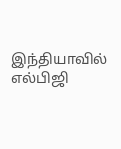இந்தியாவில் எல்பிஜி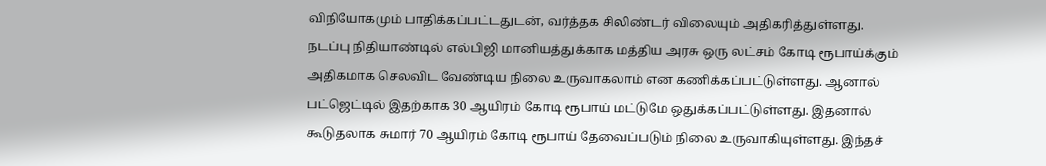விநியோகமும் பாதிக்கப்பட்டதுடன், வர்த்தக சிலிண்டர் விலையும் அதிகரித்துள்ளது.
நடப்பு நிதியாண்டில் எல்பிஜி மானியத்துக்காக மத்திய அரசு ஒரு லட்சம் கோடி ரூபாய்க்கும் அதிகமாக செலவிட வேண்டிய நிலை உருவாகலாம் என கணிக்கப்பட்டுள்ளது. ஆனால் பட்ஜெட்டில் இதற்காக 30 ஆயிரம் கோடி ரூபாய் மட்டுமே ஒதுக்கப்பட்டுள்ளது. இதனால் கூடுதலாக சுமார் 70 ஆயிரம் கோடி ரூபாய் தேவைப்படும் நிலை உருவாகியுள்ளது. இந்தச்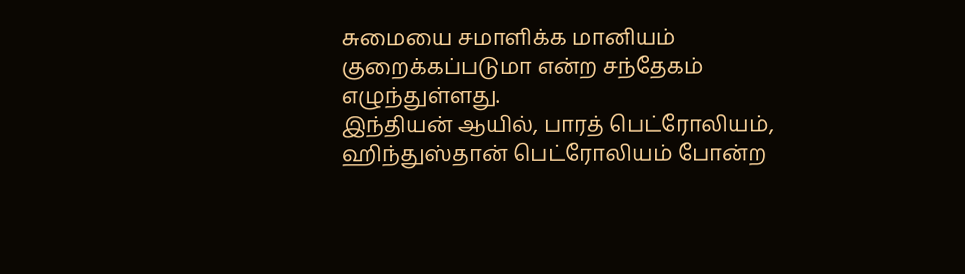சுமையை சமாளிக்க மானியம் குறைக்கப்படுமா என்ற சந்தேகம் எழுந்துள்ளது.
இந்தியன் ஆயில், பாரத் பெட்ரோலியம், ஹிந்துஸ்தான் பெட்ரோலியம் போன்ற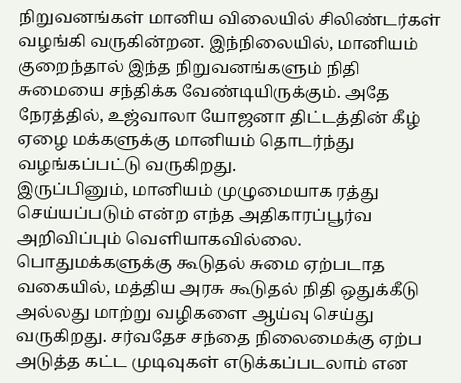நிறுவனங்கள் மானிய விலையில் சிலிண்டர்கள் வழங்கி வருகின்றன. இந்நிலையில், மானியம் குறைந்தால் இந்த நிறுவனங்களும் நிதி சுமையை சந்திக்க வேண்டியிருக்கும். அதே நேரத்தில், உஜ்வாலா யோஜனா திட்டத்தின் கீழ் ஏழை மக்களுக்கு மானியம் தொடர்ந்து வழங்கப்பட்டு வருகிறது.
இருப்பினும், மானியம் முழுமையாக ரத்து செய்யப்படும் என்ற எந்த அதிகாரப்பூர்வ அறிவிப்பும் வெளியாகவில்லை. பொதுமக்களுக்கு கூடுதல் சுமை ஏற்படாத வகையில், மத்திய அரசு கூடுதல் நிதி ஒதுக்கீடு அல்லது மாற்று வழிகளை ஆய்வு செய்து வருகிறது. சர்வதேச சந்தை நிலைமைக்கு ஏற்ப அடுத்த கட்ட முடிவுகள் எடுக்கப்படலாம் என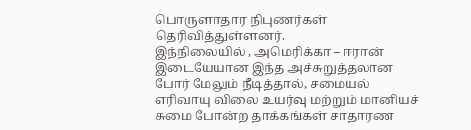பொருளாதார நிபுணர்கள் தெரிவித்துள்ளனர்.
இந்நிலையில் , அமெரிக்கா – ஈரான் இடையேயான இந்த அச்சுறுத்தலான போர் மேலும் நீடித்தால், சமையல் எரிவாயு விலை உயர்வு மற்றும் மானியச் சுமை போன்ற தாக்கங்கள் சாதாரண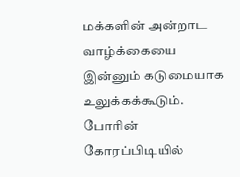மக்களின் அன்றாட வாழ்க்கையை இன்னும் கடுமையாக உலுக்கக்கூடும். போரின் கோரப்பிடியில்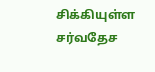சிக்கியுள்ள சர்வதேச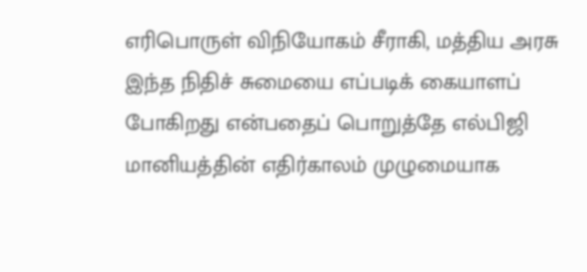எரிபொருள் விநியோகம் சீராகி, மத்திய அரசு இந்த நிதிச் சுமையை எப்படிக் கையாளப் போகிறது என்பதைப் பொறுத்தே எல்பிஜி மானியத்தின் எதிர்காலம் முழுமையாக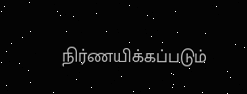நிர்ணயிக்கப்படும்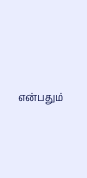என்பதும்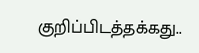குறிப்பிடத்தக்கது..